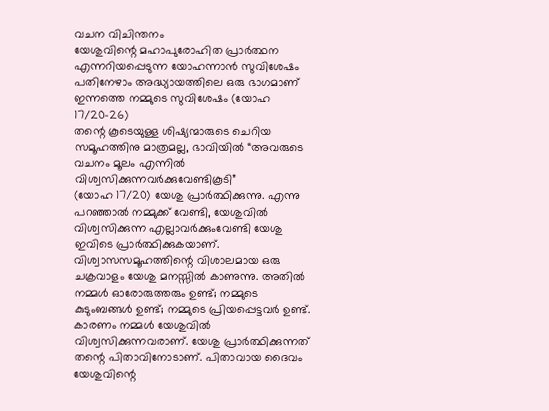വചന വിചിന്തനം
യേശുവിന്റെ മഹാപുരോഹിത പ്രാർത്ഥന എന്നറിയപ്പെടുന്ന യോഹന്നാൻ സുവിശേഷം പതിനേഴാം അദ്ധ്യായത്തിലെ ഒരു ഭാഗമാണ് ഇന്നത്തെ നമ്മുടെ സുവിശേഷം (യോഹ 17/20-26)
തന്റെ കൂടെയുള്ള ശിഷ്യന്മാരുടെ ചെറിയ സമൂഹത്തിനു മാത്രമല്ല, ഭാവിയിൽ “അവരുടെ വചനം മൂലം എന്നിൽ വിശ്വസിക്കുന്നവർക്കുവേണ്ടികൂടി”
(യോഹ 17/20) യേശു പ്രാർത്ഥിക്കുന്നു. എന്നു പറഞ്ഞാൽ നമ്മുക്ക് വേണ്ടി, യേശുവിൽ വിശ്വസിക്കുന്ന എല്ലാവർക്കുംവേണ്ടി യേശു ഇവിടെ പ്രാർത്ഥിക്കുകയാണ്. വിശ്വാസസമൂഹത്തിന്റെ വിശാലമായ ഒരു ചക്രവാളം യേശു മനസ്സിൽ കാണുന്നു. അതിൽ നമ്മൾ ഓരോരുത്തരും ഉണ്ട്; നമ്മുടെ കുടുംബങ്ങൾ ഉണ്ട്; നമ്മുടെ പ്രിയപ്പെട്ടവർ ഉണ്ട്. കാരണം നമ്മൾ യേശുവിൽ വിശ്വസിക്കുന്നവരാണ്. യേശു പ്രാർത്ഥിക്കുന്നത് തന്റെ പിതാവിനോടാണ്. പിതാവായ ദൈവം യേശുവിന്റെ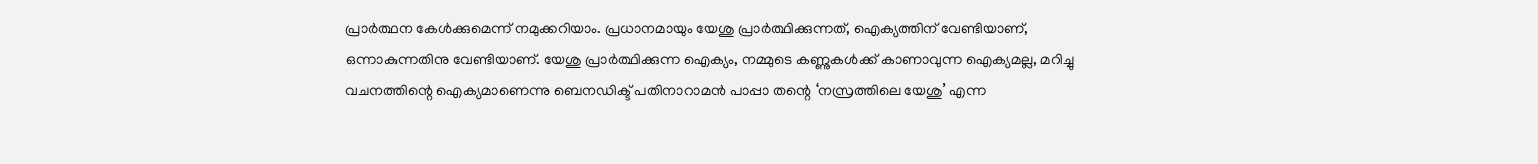പ്രാർത്ഥന കേൾക്കുമെന്ന് നമുക്കറിയാം. പ്രധാനമായും യേശു പ്രാർത്ഥിക്കുന്നത്, ഐക്യത്തിന് വേണ്ടിയാണ്, ഒന്നാകുന്നതിനു വേണ്ടിയാണ്. യേശു പ്രാർത്ഥിക്കുന്ന ഐക്യം, നമ്മുടെ കണ്ണുകൾക്ക് കാണാവുന്ന ഐക്യമല്ല, മറിച്ചു വചനത്തിന്റെ ഐക്യമാണെന്നു ബെനഡിക്ട് പതിനാറാമൻ പാപ്പാ തന്റെ ‘നസ്രത്തിലെ യേശു’ എന്ന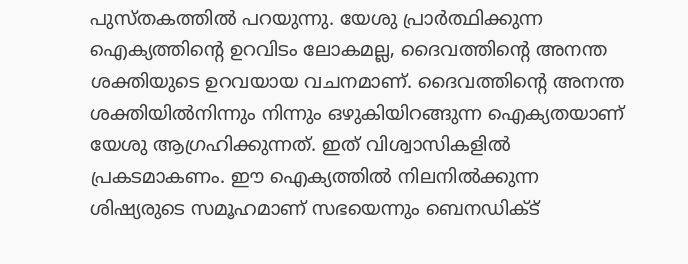പുസ്തകത്തിൽ പറയുന്നു. യേശു പ്രാർത്ഥിക്കുന്ന ഐക്യത്തിന്റെ ഉറവിടം ലോകമല്ല, ദൈവത്തിന്റെ അനന്ത ശക്തിയുടെ ഉറവയായ വചനമാണ്. ദൈവത്തിന്റെ അനന്ത ശക്തിയിൽനിന്നും നിന്നും ഒഴുകിയിറങ്ങുന്ന ഐക്യതയാണ് യേശു ആഗ്രഹിക്കുന്നത്. ഇത് വിശ്വാസികളിൽ പ്രകടമാകണം. ഈ ഐക്യത്തിൽ നിലനിൽക്കുന്ന ശിഷ്യരുടെ സമൂഹമാണ് സഭയെന്നും ബെനഡിക്ട്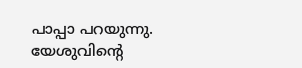പാപ്പാ പറയുന്നു. യേശുവിന്റെ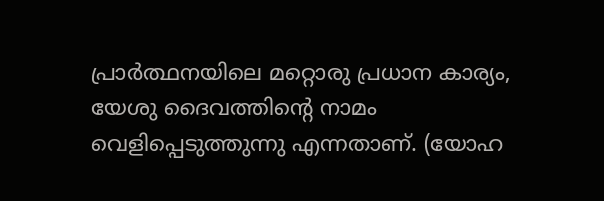പ്രാർത്ഥനയിലെ മറ്റൊരു പ്രധാന കാര്യം, യേശു ദൈവത്തിന്റെ നാമം വെളിപ്പെടുത്തുന്നു എന്നതാണ്. (യോഹ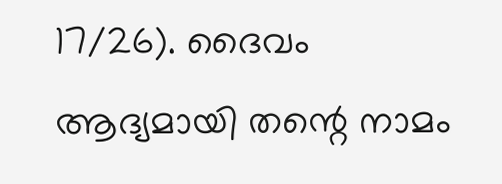17/26). ദൈവം ആദ്യമായി തന്റെ നാമം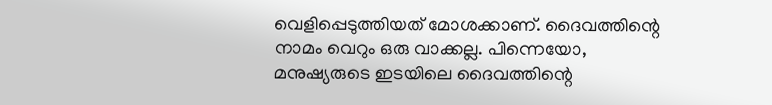വെളിപ്പെടുത്തിയത് മോശക്കാണ്. ദൈവത്തിന്റെ നാമം വെറും ഒരു വാക്കല്ല. പിന്നെയോ, മനുഷ്യരുടെ ഇടയിലെ ദൈവത്തിന്റെ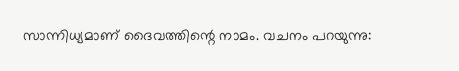സാന്നിധ്യമാണ് ദൈവത്തിന്റെ നാമം. വചനം പറയുന്നു: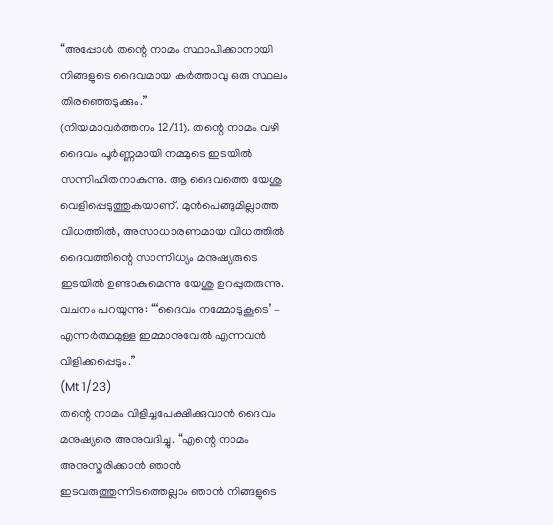“അപ്പോൾ തന്റെ നാമം സ്ഥാപിക്കാനായി നിങ്ങളുടെ ദൈവമായ കർത്താവു ഒരു സ്ഥലം തിരഞ്ഞെടുക്കും.”
(നിയമാവർത്തനം 12/11). തന്റെ നാമം വഴി ദൈവം പൂർണ്ണമായി നമ്മുടെ ഇടയിൽ സന്നിഹിതനാകുന്നു. ആ ദൈവത്തെ യേശു വെളിപ്പെടുത്തുകയാണ്. മുൻപെങ്ങുമില്ലാത്ത വിധത്തിൽ, അസാധാരണമായ വിധത്തിൽ ദൈവത്തിന്റെ സാന്നിധ്യം മനുഷ്യരുടെ ഇടയിൽ ഉണ്ടാകുമെന്നു യേശു ഉറപ്പുതരുന്നു. വചനം പറയുന്നു: “‘ദൈവം നമ്മോടുകൂടെ’ – എന്നർത്ഥമുള്ള ഇമ്മാനുവേൽ എന്നവൻ വിളിക്കപ്പെടും.”
(Mt 1/23)
തന്റെ നാമം വിളിച്ചപേക്ഷിക്കുവാൻ ദൈവം മനുഷ്യരെ അനുവദിച്ചു. “എന്റെ നാമം അനുസ്മരിക്കാൻ ഞാൻ ഇടവരുത്തുന്നിടത്തെല്ലാം ഞാൻ നിങ്ങളുടെ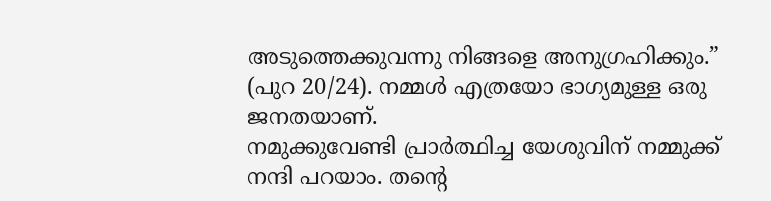അടുത്തെക്കുവന്നു നിങ്ങളെ അനുഗ്രഹിക്കും.”
(പുറ 20/24). നമ്മൾ എത്രയോ ഭാഗ്യമുള്ള ഒരു ജനതയാണ്.
നമുക്കുവേണ്ടി പ്രാർത്ഥിച്ച യേശുവിന് നമ്മുക്ക്
നന്ദി പറയാം. തന്റെ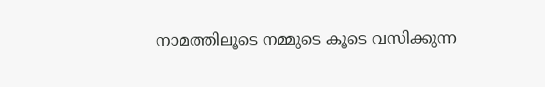നാമത്തിലൂടെ നമ്മുടെ കൂടെ വസിക്കുന്ന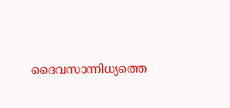ദൈവസാന്നിധ്യത്തെ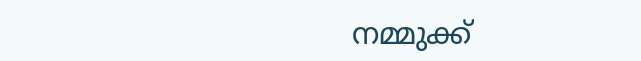നമ്മുക്ക്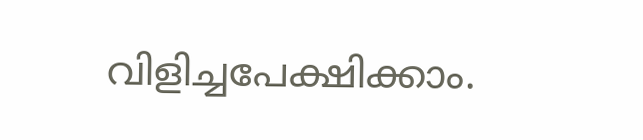വിളിച്ചപേക്ഷിക്കാം.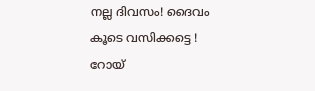നല്ല ദിവസം! ദൈവം കൂടെ വസിക്കട്ടെ !
റോയ്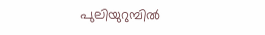പുലിയുറുമ്പിൽ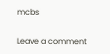mcbs

Leave a comment